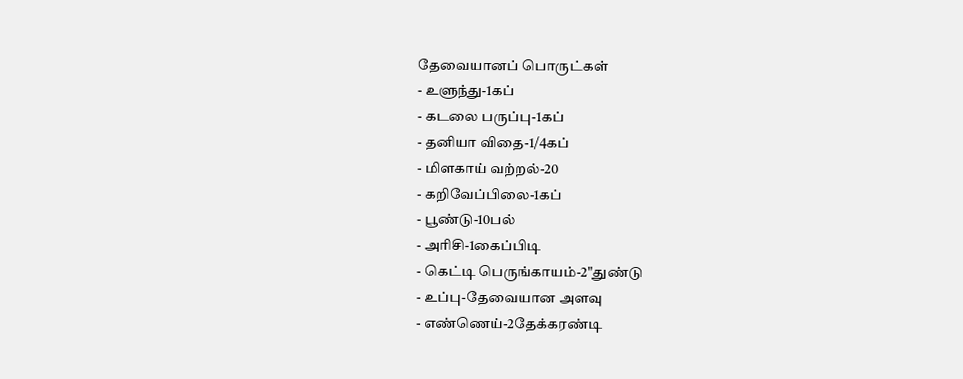தேவையானப் பொருட்கள்
- உளுந்து-1கப்
- கடலை பருப்பு-1கப்
- தனியா விதை-1/4கப்
- மிளகாய் வற்றல்-20
- கறிவேப்பிலை-1கப்
- பூண்டு-10பல்
- அரிசி-1கைப்பிடி
- கெட்டி பெருங்காயம்-2"துண்டு
- உப்பு-தேவையான அளவு
- எண்ணெய்-2தேக்கரண்டி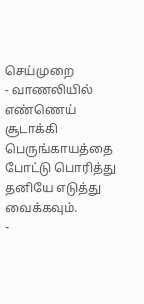செய்முறை
- வாணலியில் எண்ணெய் சூடாக்கி பெருங்காயத்தை போட்டு பொரித்து தனியே எடுத்து வைக்கவும்.
-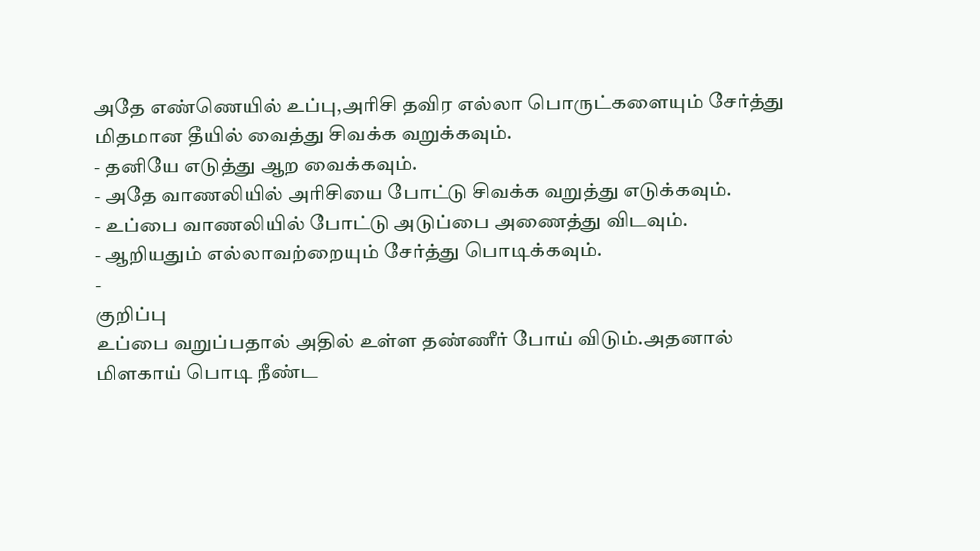அதே எண்ணெயில் உப்பு,அரிசி தவிர எல்லா பொருட்களையும் சேர்த்து மிதமான தீயில் வைத்து சிவக்க வறுக்கவும்.
- தனியே எடுத்து ஆற வைக்கவும்.
- அதே வாணலியில் அரிசியை போட்டு சிவக்க வறுத்து எடுக்கவும்.
- உப்பை வாணலியில் போட்டு அடுப்பை அணைத்து விடவும்.
- ஆறியதும் எல்லாவற்றையும் சேர்த்து பொடிக்கவும்.
-
குறிப்பு
உப்பை வறுப்பதால் அதில் உள்ள தண்ணீர் போய் விடும்.அதனால் மிளகாய் பொடி நீண்ட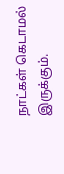நாட்கள் கெடாமல் இருக்கும்.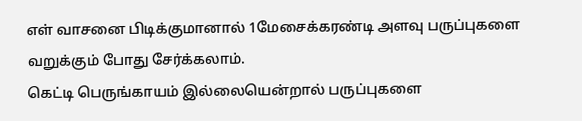எள் வாசனை பிடிக்குமானால் 1மேசைக்கரண்டி அளவு பருப்புகளை வறுக்கும் போது சேர்க்கலாம்.
கெட்டி பெருங்காயம் இல்லையென்றால் பருப்புகளை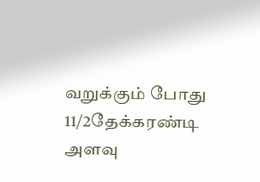வறுக்கும் போது 11/2தேக்கரண்டி அளவு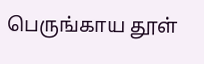பெருங்காய தூள்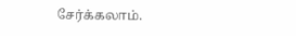சேர்க்கலாம்.